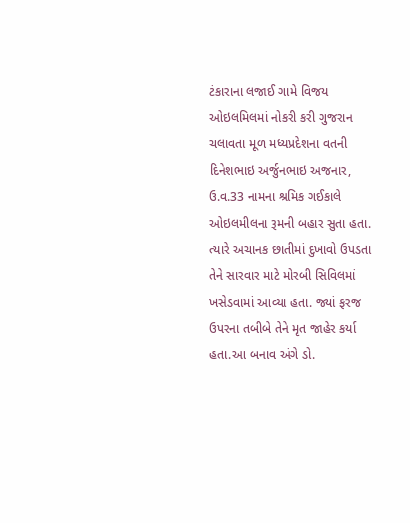ટંકારાના લજાઈ ગામે વિજય ઓઇલમિલમાં નોકરી કરી ગુજરાન ચલાવતા મૂળ મધ્યપ્રદેશના વતની દિનેશભાઇ અર્જુનભાઇ અજનાર, ઉ.વ.33 નામના શ્રમિક ગઈકાલે ઓઇલમીલના રૂમની બહાર સુતા હતા. ત્યારે અચાનક છાતીમાં દુખાવો ઉપડતા તેને સારવાર માટે મોરબી સિવિલમાં ખસેડવામાં આવ્યા હતા. જ્યાં ફરજ ઉપરના તબીબે તેને મૃત જાહેર કર્યા હતા.આ બનાવ અંગે ડો.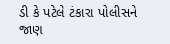ડી કે પટેલે ટંકારા પોલીસને જાણ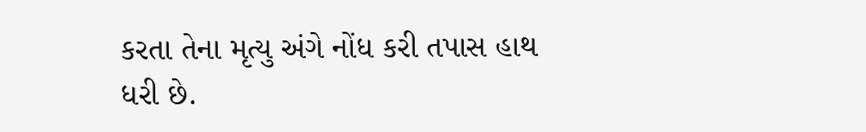કરતા તેના મૃત્યુ અંગે નોંધ કરી તપાસ હાથ ધરી છે.